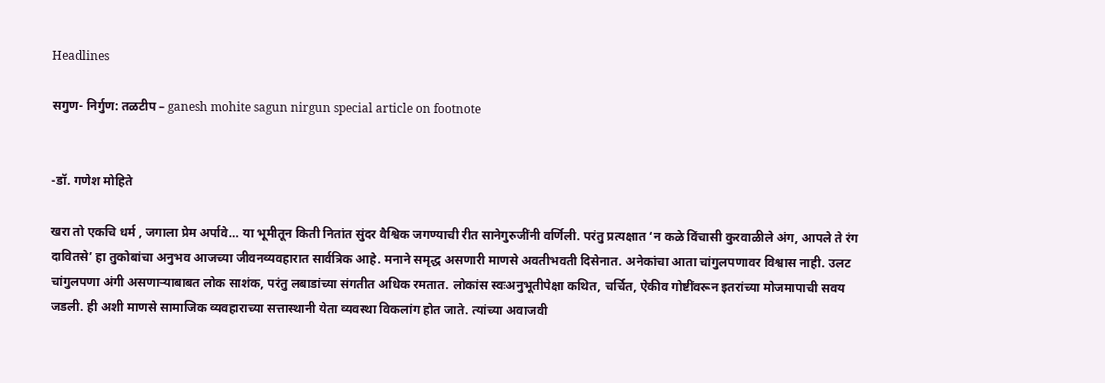Headlines

सगुण- निर्गुण: तळटीप – ganesh mohite sagun nirgun special article on footnote


-डॉ. गणेश मोहिते

खरा तो एकचि धर्म , जगाला प्रेम अर्पावे… या भूमीतून किती नितांत सुंदर वैश्विक जगण्याची रीत सानेगुरुजींनी वर्णिली. परंतु प्रत्यक्षात ‘न कळे विंचासी कुरवाळीले अंग, आपले ते रंग दावितसे’ हा तुकोबांचा अनुभव आजच्या जीवनव्यवहारात सार्वत्रिक आहे. मनाने समृद्ध असणारी माणसे अवतीभवती दिसेनात. अनेकांचा आता चांगुलपणावर विश्वास नाही. उलट चांगुलपणा अंगी असणाऱ्याबाबत लोक साशंक, परंतु लबाडांच्या संगतीत अधिक रमतात. लोकांस स्वःअनुभूतीपेक्षा कथित, चर्चित, ऐकीव गोष्टींवरून इतरांच्या मोजमापाची सवय जडली. ही अशी माणसे सामाजिक व्यवहाराच्या सत्तास्थानी येता व्यवस्था विकलांग होत जाते. त्यांच्या अवाजवी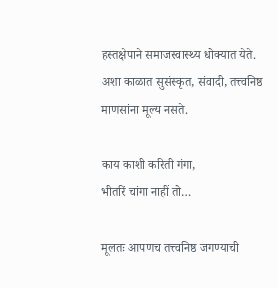हस्तक्षेपाने समाजस्वास्थ्य धोक्यात येते. अशा काळात सुसंस्कृत, संवादी, तत्त्वनिष्ठ माणसांना मूल्य नसते.

काय काशी करिती गंगा,
भीतरिं चांगा नाहीं तो…

मूलतः आपणच तत्त्वनिष्ठ जगण्याची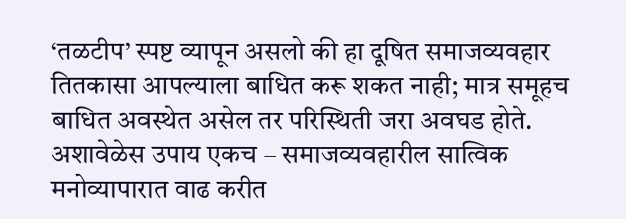‘तळटीप’ स्पष्ट व्यापून असलो की हा दूषित समाजव्यवहार तितकासा आपल्याला बाधित करू शकत नाही; मात्र समूहच बाधित अवस्थेत असेल तर परिस्थिती जरा अवघड होते. अशावेळेस उपाय एकच – समाजव्यवहारील सात्विक मनोव्यापारात वाढ करीत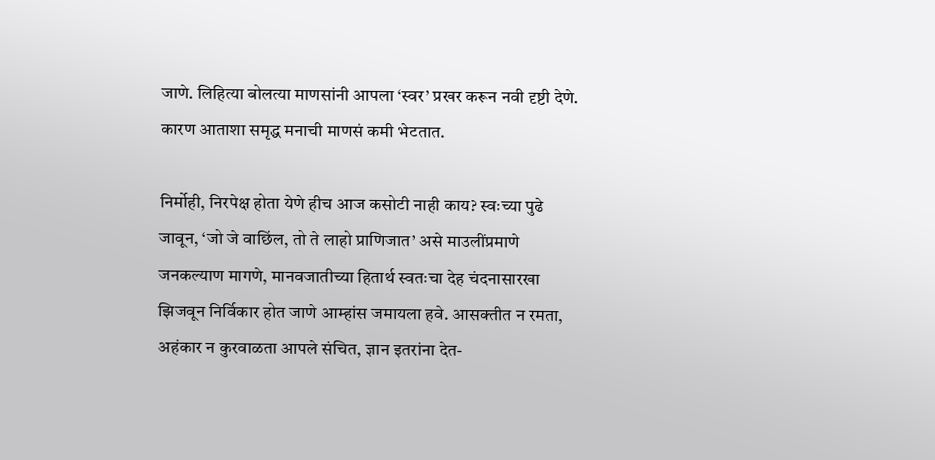जाणे. लिहित्या बोलत्या माणसांनी आपला ‘स्वर’ प्रखर करून नवी दृष्टी देणे. कारण आताशा समृद्ध मनाची माणसं कमी भेटतात.

निर्मोही, निरपेक्ष होता येणे हीच आज कसोटी नाही काय? स्वःच्या पुढे जावून, ‘जो जे वाछिंल, तो ते लाहो प्राणिजात’ असे माउलींप्रमाणे जनकल्याण मागणे, मानवजातीच्या हितार्थ स्वतःचा देह चंदनासारखा झिजवून निर्विकार होत जाणे आम्हांस जमायला हवे. आसक्तीत न रमता, अहंकार न कुरवाळता आपले संचित, ज्ञान इतरांना देत-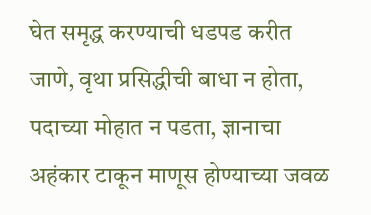घेत समृद्ध करण्याची धडपड करीत जाणे, वृथा प्रसिद्धीची बाधा न होता, पदाच्या मोहात न पडता, ज्ञानाचा अहंकार टाकून माणूस होण्याच्या जवळ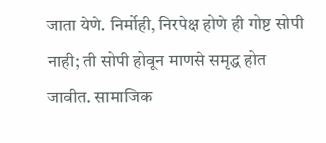जाता येणे. निर्मोही, निरपेक्ष होणे ही गोष्ट सोपी नाही; ती सोपी होवून माणसे समृद्ध होत जावीत. सामाजिक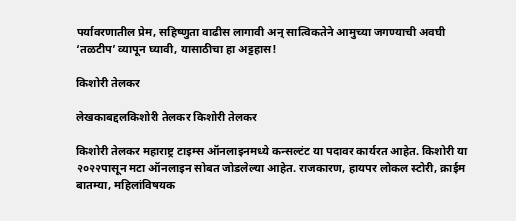पर्यावरणातील प्रेम, सहिष्णुता वाढीस लागावी अन् सात्विकतेने आमुच्या जगण्याची अवघी ‘तळटीप’ व्यापून घ्यावी, यासाठीचा हा अट्टहास!

किशोरी तेलकर

लेखकाबद्दलकिशोरी तेलकर किशोरी तेलकर

किशोरी तेलकर महाराष्ट्र टाइम्स ऑनलाइनमध्ये कन्सल्टंट या पदावर कार्यरत आहेत. किशोरी या २०२२पासून मटा ऑनलाइन सोबत जोडलेल्या आहेत. राजकारण, हायपर लोकल स्टोरी, क्राईम बातम्या, महिलांविषयक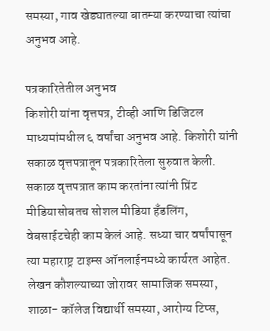समस्या, गाव खेड्यातल्या बातम्या करण्याचा त्यांचा अनुभव आहे.

पत्रकारितेतील अनुभव
किशोरी यांना वृत्तपत्र, टीव्ही आणि डिजिटल माध्यमांमधील ६ वर्षांचा अनुभव आहे. किशोरी यांनी सकाळ वृत्तपत्रातून पत्रकारितेला सुरुवात केली. सकाळ वृत्तपत्रात काम करतांना त्यांनी प्रिंट मीडियासोबतच सोशल मीडिया हॅंडलिंग, वेबसाईटचेही काम केलं आहे. सध्या चार वर्षांपासून त्या महाराष्ट्र टाइम्स ऑनलाईनमध्ये कार्यरत आहेत. लेखन कौशल्याच्या जोरावर सामाजिक समस्या, शाळा- कॉलेज विद्यार्थी समस्या, आरोग्य टिप्स,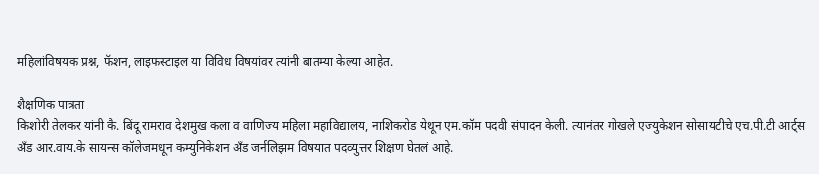महिलांविषयक प्रश्न, फॅशन, लाइफस्टाइल या विविध विषयांवर त्यांनी बातम्या केल्या आहेत.

शैक्षणिक पात्रता
किशोरी तेलकर यांनी कै. बिंदू रामराव देशमुख कला व वाणिज्य महिला महाविद्यालय, नाशिकरोड येथून एम.कॉम पदवी संपादन केली. त्यानंतर गोखले एज्युकेशन सोसायटीचे एच.पी.टी आर्ट्स अँड आर.वाय.के सायन्स कॉलेजमधून कम्युनिकेशन अँड जर्नलिझम विषयात पदव्युत्तर शिक्षण घेतलं आहे.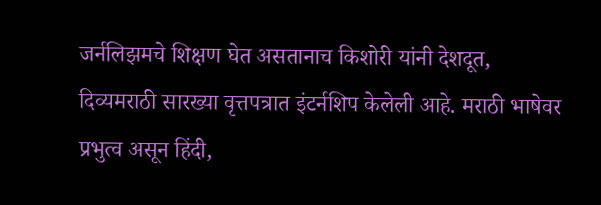जर्नलिझमचे शिक्षण घेत असतानाच किशोरी यांनी देशदूत, दिव्यमराठी सारख्या वृत्तपत्रात इंटर्नशिप केलेली आहे. मराठी भाषेवर प्रभुत्व असून हिंदी,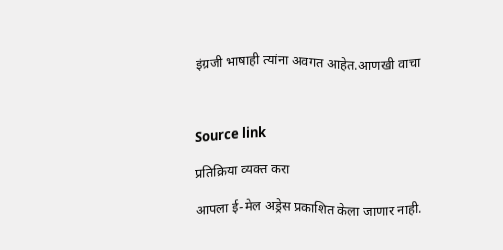इंग्रजी भाषाही त्यांना अवगत आहेत.आणखी वाचा



Source link

प्रतिक्रिया व्यक्त करा

आपला ई-मेल अड्रेस प्रकाशित केला जाणार नाही.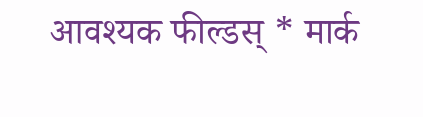आवश्यक फील्डस् * मार्क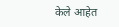केले आहेत